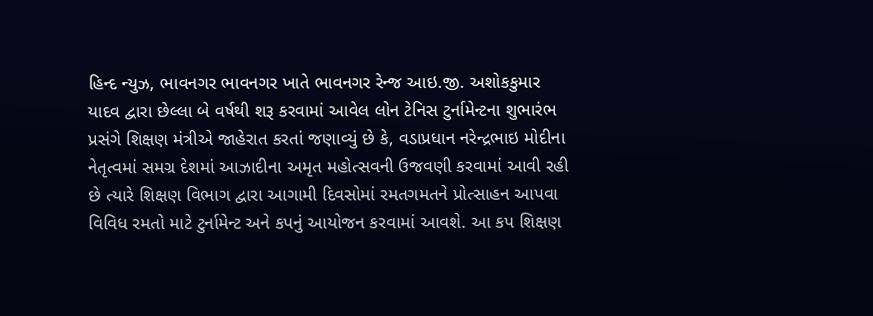હિન્દ ન્યુઝ, ભાવનગર ભાવનગર ખાતે ભાવનગર રેન્જ આઇ.જી. અશોકકુમાર યાદવ દ્વારા છેલ્લા બે વર્ષથી શરૂ કરવામાં આવેલ લોન ટેનિસ ટુર્નામેન્ટના શુભારંભ પ્રસંગે શિક્ષણ મંત્રીએ જાહેરાત કરતાં જણાવ્યું છે કે, વડાપ્રધાન નરેન્દ્રભાઇ મોદીના નેતૃત્વમાં સમગ્ર દેશમાં આઝાદીના અમૃત મહોત્સવની ઉજવણી કરવામાં આવી રહી છે ત્યારે શિક્ષણ વિભાગ દ્વારા આગામી દિવસોમાં રમતગમતને પ્રોત્સાહન આપવા વિવિધ રમતો માટે ટુર્નામેન્ટ અને કપનું આયોજન કરવામાં આવશે. આ કપ શિક્ષણ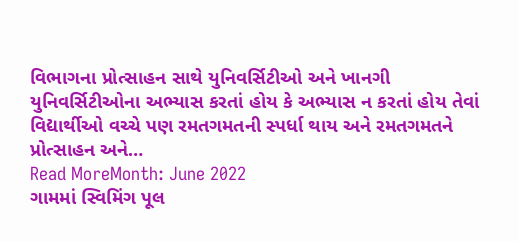વિભાગના પ્રોત્સાહન સાથે યુનિવર્સિટીઓ અને ખાનગી યુનિવર્સિટીઓના અભ્યાસ કરતાં હોય કે અભ્યાસ ન કરતાં હોય તેવાં વિદ્યાર્થીઓ વચ્ચે પણ રમતગમતની સ્પર્ધા થાય અને રમતગમતને પ્રોત્સાહન અને…
Read MoreMonth: June 2022
ગામમાં સ્વિમિંગ પૂલ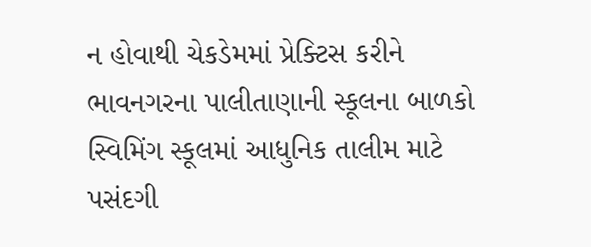ન હોવાથી ચેકડેમમાં પ્રેક્ટિસ કરીને ભાવનગરના પાલીતાણાની સ્કૂલના બાળકો સ્વિમિંગ સ્કૂલમાં આધુનિક તાલીમ માટે પસંદગી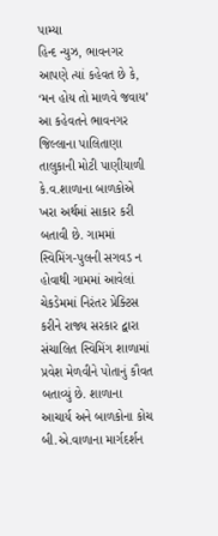પામ્યા
હિન્દ ન્યુઝ, ભાવનગર આપણે ત્યાં કહેવત છે કે, ‘મન હોય તો માળવે જવાય’ આ કહેવતને ભાવનગર જિલ્લાના પાલિતાણા તાલુકાની મોટી પાણીયાળી કે.વ.શાળાના બાળકોએ ખરા અર્થમાં સાકાર કરી બતાવી છે. ગામમાં સ્વિમિંગ-પુલની સગવડ ન હોવાથી ગામમાં આવેલાં ચેકડેમમાં નિરંતર પ્રેક્ટિસ કરીને રાજ્ય સરકાર દ્વારા સંચાલિત સ્વિમિંગ શાળામાં પ્રવેશ મેળવીને પોતાનું કૌવત બતાવ્યું છે. શાળાના આચાર્ય અને બાળકોના કોચ બી.એ.વાળાના માર્ગદર્શન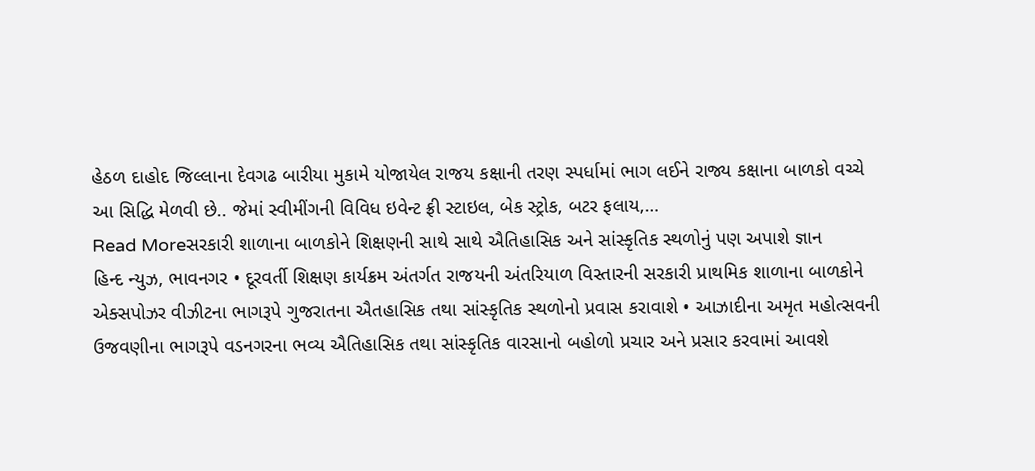હેઠળ દાહોદ જિલ્લાના દેવગઢ બારીયા મુકામે યોજાયેલ રાજય કક્ષાની તરણ સ્પર્ધામાં ભાગ લઈને રાજ્ય કક્ષાના બાળકો વચ્ચે આ સિદ્ધિ મેળવી છે.. જેમાં સ્વીમીંગની વિવિધ ઇવેન્ટ ફ્રી સ્ટાઇલ, બેક સ્ટ્રોક, બટર ફલાય,…
Read Moreસરકારી શાળાના બાળકોને શિક્ષણની સાથે સાથે ઐતિહાસિક અને સાંસ્કૃતિક સ્થળોનું પણ અપાશે જ્ઞાન
હિન્દ ન્યુઝ, ભાવનગર • દૂરવર્તી શિક્ષણ કાર્યક્રમ અંતર્ગત રાજયની અંતરિયાળ વિસ્તારની સરકારી પ્રાથમિક શાળાના બાળકોને એક્સપોઝર વીઝીટના ભાગરૂપે ગુજરાતના ઐતહાસિક તથા સાંસ્કૃતિક સ્થળોનો પ્રવાસ કરાવાશે • આઝાદીના અમૃત મહોત્સવની ઉજવણીના ભાગરૂપે વડનગરના ભવ્ય ઐતિહાસિક તથા સાંસ્કૃતિક વારસાનો બહોળો પ્રચાર અને પ્રસાર કરવામાં આવશે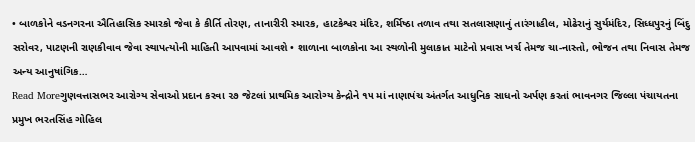• બાળકોને વડનગરના ઐતિહાસિક સ્મારકો જેવા કે કીર્તિ તોરણ, તાનારીરી સ્મારક, હાટકેશ્વર મંદિર, શર્મિષ્ઠા તળાવ તથા સતલાસણાનું તારંગાહીલ, મોઢેરાનું સુર્યમંદિર, સિધ્ધપુરનું બિંદુ સરોવર, પાટણની રાણકીવાવ જેવા સ્થાપત્યોની માહિતી આપવામાં આવશે • શાળાના બાળકોના આ સ્થળોની મુલાકાત માટેનો પ્રવાસ ખર્ચ તેમજ ચા-નાસ્તો, ભોજન તથા નિવાસ તેમજ અન્ય આનુષાંગિક…
Read Moreગુણવત્તાસભર આરોગ્ય સેવાઓ પ્રદાન કરવા ૨૭ જેટલાં પ્રાથમિક આરોગ્ય કેન્દ્રોને ૧૫ માં નાણાપંચ અંતર્ગત આધુનિક સાધનો અર્પણ કરતાં ભાવનગર જિલ્લા પંચાયતના પ્રમુખ ભરતસિંહ ગોહિલ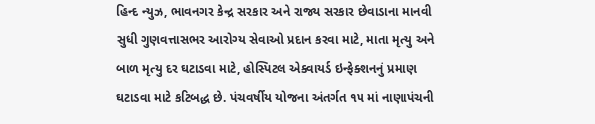હિન્દ ન્યુઝ, ભાવનગર કેન્દ્ર સરકાર અને રાજ્ય સરકાર છેવાડાના માનવી સુધી ગુણવત્તાસભર આરોગ્ય સેવાઓ પ્રદાન કરવા માટે, માતા મૃત્યુ અને બાળ મૃત્યુ દર ઘટાડવા માટે, હોસ્પિટલ એક્વાયર્ડ ઇન્ફેક્શનનું પ્રમાણ ઘટાડવા માટે કટિબદ્ધ છે. પંચવર્ષીય યોજના અંતર્ગત ૧૫ માં નાણાપંચની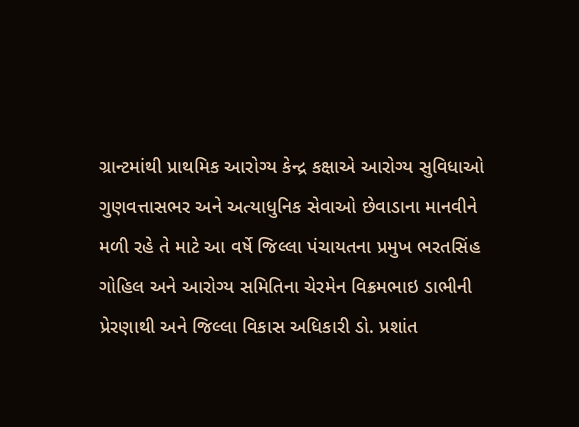ગ્રાન્ટમાંથી પ્રાથમિક આરોગ્ય કેન્દ્ર કક્ષાએ આરોગ્ય સુવિધાઓ ગુણવત્તાસભર અને અત્યાધુનિક સેવાઓ છેવાડાના માનવીને મળી રહે તે માટે આ વર્ષે જિલ્લા પંચાયતના પ્રમુખ ભરતસિંહ ગોહિલ અને આરોગ્ય સમિતિના ચેરમેન વિક્રમભાઇ ડાભીની પ્રેરણાથી અને જિલ્લા વિકાસ અધિકારી ડો. પ્રશાંત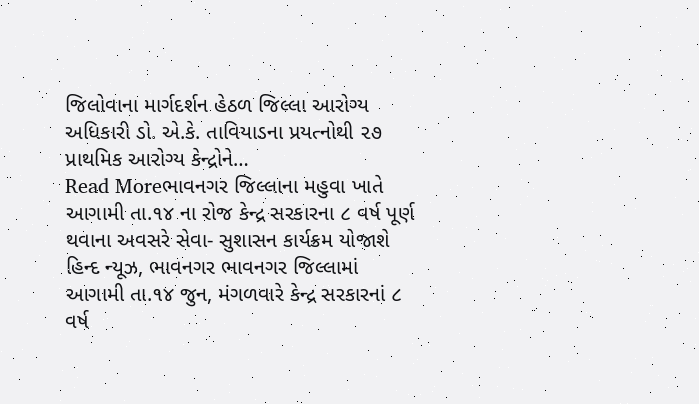જિલોવાના માર્ગદર્શન હેઠળ જિલ્લા આરોગ્ય અધિકારી ડો. એ.કે. તાવિયાડના પ્રયત્નોથી ૨૭ પ્રાથમિક આરોગ્ય કેન્દ્રોને…
Read Moreભાવનગર જિલ્લાના મહુવા ખાતે આગામી તા.૧૪ ના રોજ કેન્દ્ર સરકારના ૮ વર્ષ પૂર્ણ થવાના અવસરે સેવા- સુશાસન કાર્યક્રમ યોજાશે
હિન્દ ન્યૂઝ, ભાવનગર ભાવનગર જિલ્લામાં આગામી તા.૧૪ જુન, મંગળવારે કેન્દ્ર સરકારનાં ૮ વર્ષ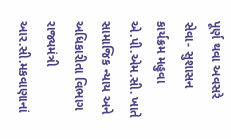પૂર્ણ થવા અવસરે સેવા- સુશાસન કાર્યક્રમ મહુવા એ.પી.એમ.સી. ખાતે સામાજિક ન્યાય અને અધિકારીતા વિભાગ રાજ્યમંત્રી આર.સી.મકવાણાનાં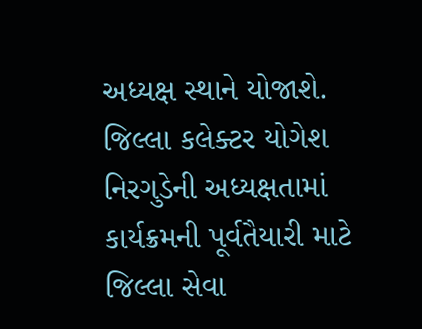અધ્યક્ષ સ્થાને યોજાશે. જિલ્લા કલેક્ટર યોગેશ નિરગુડેની અધ્યક્ષતામાં કાર્યક્રમની પૂર્વતૈયારી માટે જિલ્લા સેવા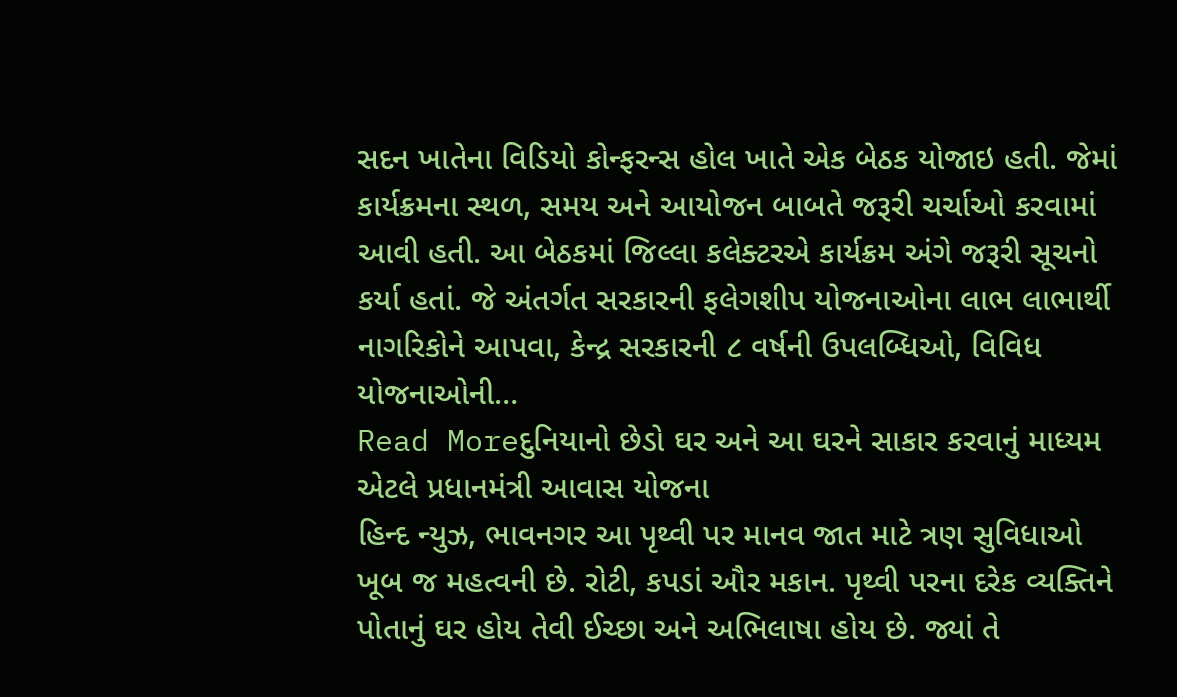સદન ખાતેના વિડિયો કોન્ફરન્સ હોલ ખાતે એક બેઠક યોજાઇ હતી. જેમાં કાર્યક્રમના સ્થળ, સમય અને આયોજન બાબતે જરૂરી ચર્ચાઓ કરવામાં આવી હતી. આ બેઠકમાં જિલ્લા કલેક્ટરએ કાર્યક્રમ અંગે જરૂરી સૂચનો કર્યા હતાં. જે અંતર્ગત સરકારની ફલેગશીપ યોજનાઓના લાભ લાભાર્થી નાગરિકોને આપવા, કેન્દ્ર સરકારની ૮ વર્ષની ઉપલબ્ધિઓ, વિવિધ યોજનાઓની…
Read Moreદુનિયાનો છેડો ઘર અને આ ઘરને સાકાર કરવાનું માધ્યમ એટલે પ્રધાનમંત્રી આવાસ યોજના
હિન્દ ન્યુઝ, ભાવનગર આ પૃથ્વી પર માનવ જાત માટે ત્રણ સુવિધાઓ ખૂબ જ મહત્વની છે. રોટી, કપડાં ઔર મકાન. પૃથ્વી પરના દરેક વ્યક્તિને પોતાનું ઘર હોય તેવી ઈચ્છા અને અભિલાષા હોય છે. જ્યાં તે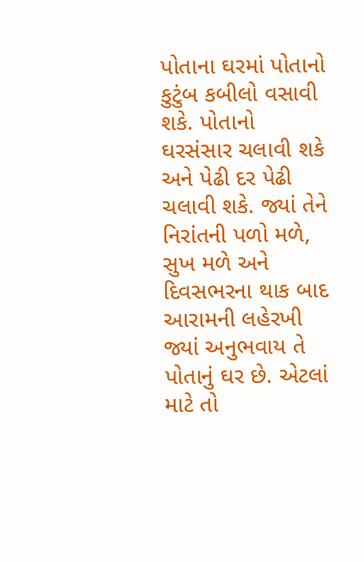પોતાના ઘરમાં પોતાનો કુટુંબ કબીલો વસાવી શકે. પોતાનો ઘરસંસાર ચલાવી શકે અને પેઢી દર પેઢી ચલાવી શકે. જ્યાં તેને નિરાંતની પળો મળે, સુખ મળે અને દિવસભરના થાક બાદ આરામની લહેરખી જ્યાં અનુભવાય તે પોતાનું ઘર છે. એટલાં માટે તો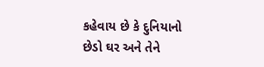કહેવાય છે કે દુનિયાનો છેડો ઘર અને તેને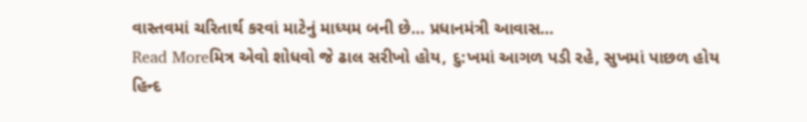વાસ્તવમાં ચરિતાર્થ કરવાં માટેનું માધ્યમ બની છે… પ્રધાનમંત્રી આવાસ…
Read Moreમિત્ર એવો શોધવો જે ઢાલ સરીખો હોય, દુ:ખમાં આગળ પડી રહે, સુખમાં પાછળ હોય
હિન્દ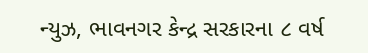ન્યુઝ, ભાવનગર કેન્દ્ર સરકારના ૮ વર્ષ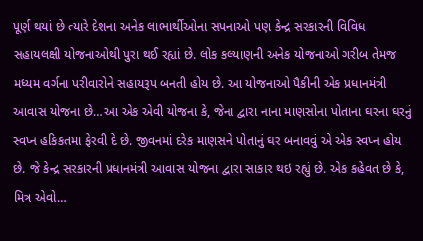પૂર્ણ થયાં છે ત્યારે દેશના અનેક લાભાર્થીઓના સપનાઓ પણ કેન્દ્ર સરકારની વિવિધ સહાયલક્ષી યોજનાઓથી પુરા થઈ રહ્યાં છે. લોક કલ્યાણની અનેક યોજનાઓ ગરીબ તેમજ મધ્યમ વર્ગના પરીવારોને સહાયરૂપ બનતી હોય છે. આ યોજનાઓ પૈકીની એક પ્રધાનમંત્રી આવાસ યોજના છે…આ એક એવી યોજના કે, જેના દ્વારા નાના માણસોના પોતાના ઘરના ઘરનું સ્વપ્ન હકિકતમા ફેરવી દે છે. જીવનમાં દરેક માણસને પોતાનું ઘર બનાવવું એ એક સ્વપ્ન હોય છે. જે કેન્દ્ર સરકારની પ્રધાનમંત્રી આવાસ યોજના દ્વારા સાકાર થઇ રહ્યું છે. એક કહેવત છે કે, મિત્ર એવો…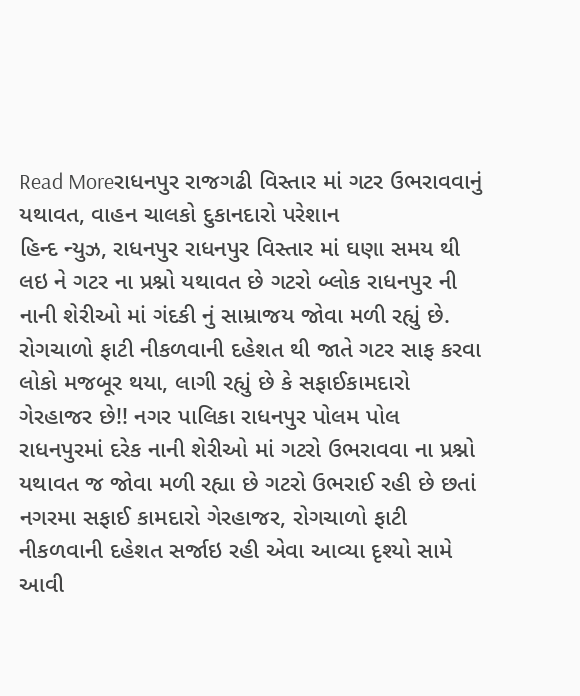Read Moreરાધનપુર રાજગઢી વિસ્તાર માં ગટર ઉભરાવવાનું યથાવત, વાહન ચાલકો દુકાનદારો પરેશાન
હિન્દ ન્યુઝ, રાધનપુર રાધનપુર વિસ્તાર માં ઘણા સમય થી લઇ ને ગટર ના પ્રશ્નો યથાવત છે ગટરો બ્લોક રાધનપુર ની નાની શેરીઓ માં ગંદકી નું સામ્રાજય જોવા મળી રહ્યું છે. રોગચાળો ફાટી નીકળવાની દહેશત થી જાતે ગટર સાફ કરવા લોકો મજબૂર થયા, લાગી રહ્યું છે કે સફાઈકામદારો ગેરહાજર છે!! નગર પાલિકા રાધનપુર પોલમ પોલ રાધનપુરમાં દરેક નાની શેરીઓ માં ગટરો ઉભરાવવા ના પ્રશ્નો યથાવત જ જોવા મળી રહ્યા છે ગટરો ઉભરાઈ રહી છે છતાં નગરમા સફાઈ કામદારો ગેરહાજર, રોગચાળો ફાટી નીકળવાની દહેશત સર્જાઇ રહી એવા આવ્યા દૃશ્યો સામે આવી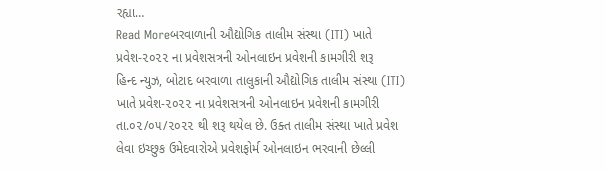રહ્યા…
Read Moreબરવાળાની ઔદ્યોગિક તાલીમ સંસ્થા (ITI) ખાતે પ્રવેશ-૨૦૨૨ ના પ્રવેશસત્રની ઓનલાઇન પ્રવેશની કામગીરી શરૂ
હિન્દ ન્યુઝ, બોટાદ બરવાળા તાલુકાની ઔદ્યોગિક તાલીમ સંસ્થા (ITI) ખાતે પ્રવેશ-૨૦૨૨ ના પ્રવેશસત્રની ઓનલાઇન પ્રવેશની કામગીરી તા.૦૨/૦૫/૨૦૨૨ થી શરૂ થયેલ છે. ઉક્ત તાલીમ સંસ્થા ખાતે પ્રવેશ લેવા ઇચ્છુક ઉમેદવારોએ પ્રવેશફોર્મ ઓનલાઇન ભરવાની છેલ્લી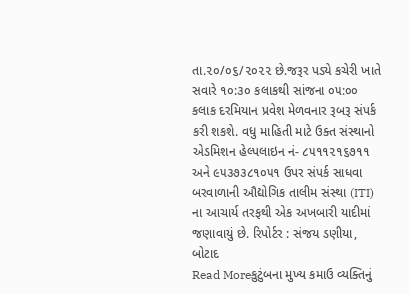તા.૨૦/૦૬/૨૦૨૨ છે.જરૂર પડ્યે કચેરી ખાતે સવારે ૧૦:૩૦ કલાકથી સાંજના ૦૫:૦૦ કલાક દરમિયાન પ્રવેશ મેળવનાર રૂબરૂ સંપર્ક કરી શકશે. વધુ માહિતી માટે ઉક્ત સંસ્થાનો એડમિશન હેલ્પલાઇન નં- ૮૫૧૧૨૧૬૭૧૧ અને ૯૫૩૭૩૮૧૦૫૧ ઉપર સંપર્ક સાધવા બરવાળાની ઔદ્યોગિક તાલીમ સંસ્થા (ITI) ના આચાર્ય તરફથી એક અખબારી યાદીમાં જણાવાયું છે. રિપોર્ટર : સંજય ડણીયા, બોટાદ
Read Moreકુટુંબના મુખ્ય કમાઉ વ્યક્તિનું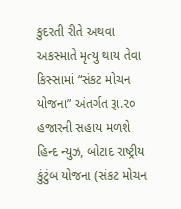કુદરતી રીતે અથવા અકસ્માતે મૃત્યુ થાય તેવા કિસ્સામાં “સંકટ મોચન યોજના” અંતર્ગત રૂા.૨૦ હજારની સહાય મળશે
હિન્દ ન્યુઝ, બોટાદ રાષ્ટ્રીય કુંટુંબ યોજના (સંકટ મોચન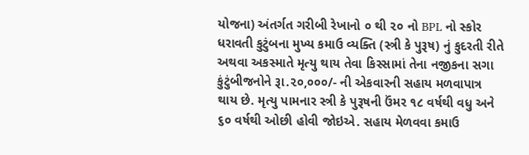યોજના) અંતર્ગત ગરીબી રેખાનો ૦ થી ૨૦ નો BPL નો સ્કોર ધરાવતી કુટુંબના મુખ્ય કમાઉ વ્યક્તિ (સ્ત્રી કે પુરૂષ) નું કુદરતી રીતે અથવા અકસ્માતે મૃત્યુ થાય તેવા કિસ્સામાં તેના નજીકના સગા કુંટુંબીજનોને રૂા.૨૦,૦૦૦/- ની એકવારની સહાય મળવાપાત્ર થાય છે. મૃત્યુ પામનાર સ્ત્રી કે પુરૂષની ઉંમર ૧૮ વર્ષથી વધુ અને ૬૦ વર્ષથી ઓછી હોવી જોઇએ. સહાય મેળવવા કમાઉ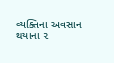વ્યક્તિના અવસાન થયાના ૨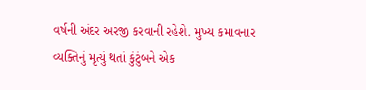વર્ષની અંદર અરજી કરવાની રહેશે. મુખ્ય કમાવનાર વ્યક્તિનું મૃત્યું થતાં કુંટુંબને એક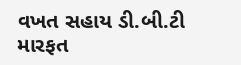વખત સહાય ડી.બી.ટી મારફત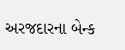અરજદારના બેન્ક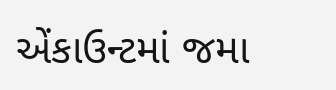એંકાઉન્ટમાં જમા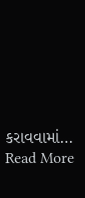કરાવવામાં…
Read More